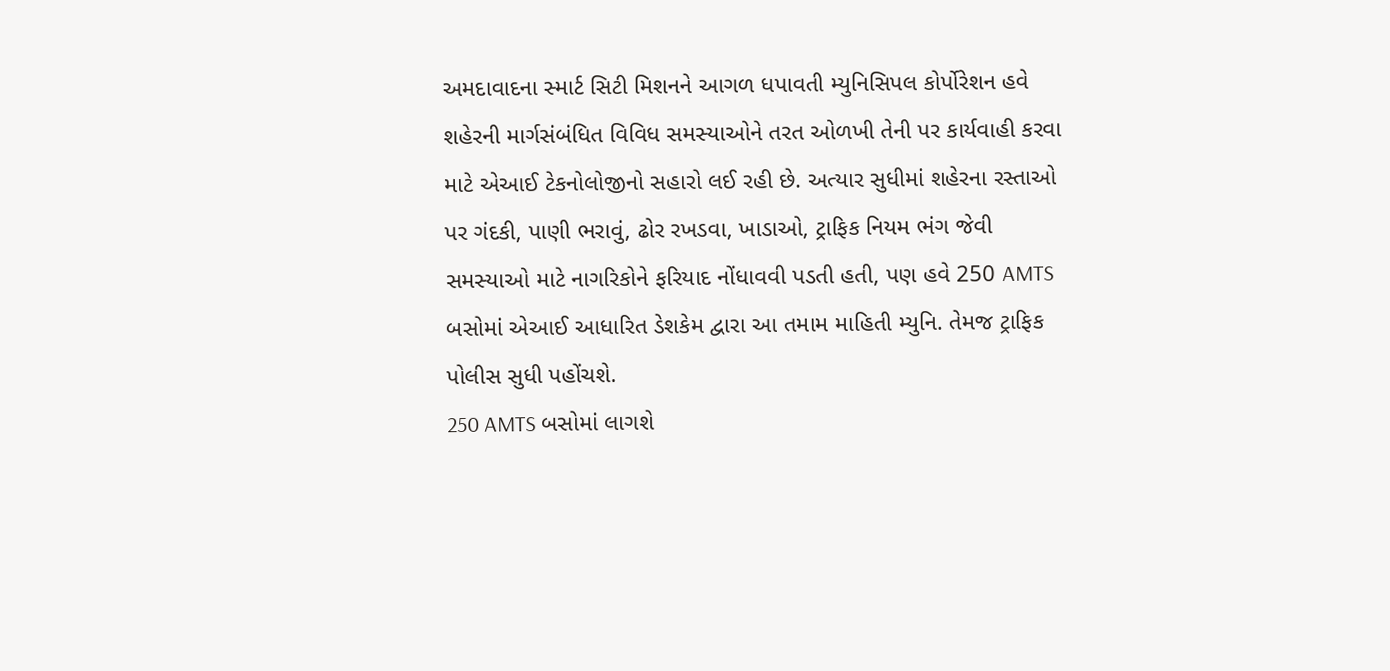અમદાવાદના સ્માર્ટ સિટી મિશનને આગળ ધપાવતી મ્યુનિસિપલ કોર્પોરેશન હવે શહેરની માર્ગસંબંધિત વિવિધ સમસ્યાઓને તરત ઓળખી તેની પર કાર્યવાહી કરવા માટે એઆઈ ટેકનોલોજીનો સહારો લઈ રહી છે. અત્યાર સુધીમાં શહેરના રસ્તાઓ પર ગંદકી, પાણી ભરાવું, ઢોર રખડવા, ખાડાઓ, ટ્રાફિક નિયમ ભંગ જેવી સમસ્યાઓ માટે નાગરિકોને ફરિયાદ નોંધાવવી પડતી હતી, પણ હવે 250 AMTS બસોમાં એઆઈ આધારિત ડેશકેમ દ્વારા આ તમામ માહિતી મ્યુનિ. તેમજ ટ્રાફિક પોલીસ સુધી પહોંચશે.
250 AMTS બસોમાં લાગશે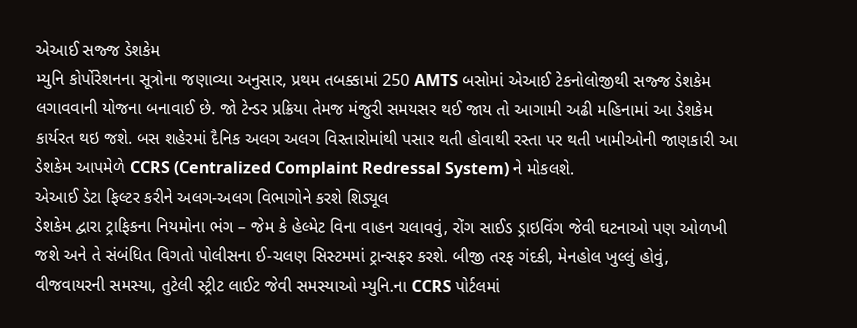એઆઈ સજ્જ ડેશકેમ
મ્યુનિ કોર્પોરેશનના સૂત્રોના જણાવ્યા અનુસાર, પ્રથમ તબક્કામાં 250 AMTS બસોમાં એઆઈ ટેકનોલોજીથી સજ્જ ડેશકેમ લગાવવાની યોજના બનાવાઈ છે. જો ટેન્ડર પ્રક્રિયા તેમજ મંજુરી સમયસર થઈ જાય તો આગામી અઢી મહિનામાં આ ડેશકેમ કાર્યરત થઇ જશે. બસ શહેરમાં દૈનિક અલગ અલગ વિસ્તારોમાંથી પસાર થતી હોવાથી રસ્તા પર થતી ખામીઓની જાણકારી આ ડેશકેમ આપમેળે CCRS (Centralized Complaint Redressal System) ને મોકલશે.
એઆઈ ડેટા ફિલ્ટર કરીને અલગ-અલગ વિભાગોને કરશે શિડ્યૂલ
ડેશકેમ દ્વારા ટ્રાફિકના નિયમોના ભંગ – જેમ કે હેલ્મેટ વિના વાહન ચલાવવું, રોંગ સાઈડ ડ્રાઇવિંગ જેવી ઘટનાઓ પણ ઓળખી જશે અને તે સંબંધિત વિગતો પોલીસના ઈ-ચલણ સિસ્ટમમાં ટ્રાન્સફર કરશે. બીજી તરફ ગંદકી, મેનહોલ ખુલ્લું હોવું, વીજવાયરની સમસ્યા, તુટેલી સ્ટ્રીટ લાઈટ જેવી સમસ્યાઓ મ્યુનિ.ના CCRS પોર્ટલમાં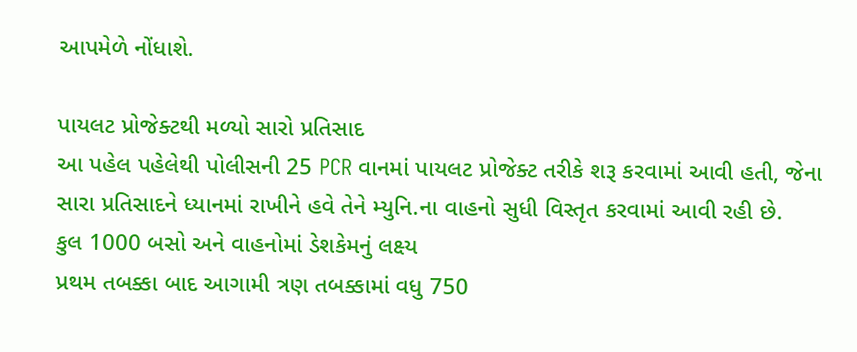આપમેળે નોંધાશે.

પાયલટ પ્રોજેક્ટથી મળ્યો સારો પ્રતિસાદ
આ પહેલ પહેલેથી પોલીસની 25 PCR વાનમાં પાયલટ પ્રોજેક્ટ તરીકે શરૂ કરવામાં આવી હતી, જેના સારા પ્રતિસાદને ધ્યાનમાં રાખીને હવે તેને મ્યુનિ.ના વાહનો સુધી વિસ્તૃત કરવામાં આવી રહી છે.
કુલ 1000 બસો અને વાહનોમાં ડેશકેમનું લક્ષ્ય
પ્રથમ તબક્કા બાદ આગામી ત્રણ તબક્કામાં વધુ 750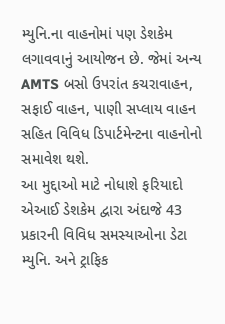મ્યુનિ.ના વાહનોમાં પણ ડેશકેમ લગાવવાનું આયોજન છે. જેમાં અન્ય AMTS બસો ઉપરાંત કચરાવાહન, સફાઈ વાહન, પાણી સપ્લાય વાહન સહિત વિવિધ ડિપાર્ટમેન્ટના વાહનોનો સમાવેશ થશે.
આ મુદ્દાઓ માટે નોધાશે ફરિયાદો
એઆઈ ડેશકેમ દ્વારા અંદાજે 43 પ્રકારની વિવિધ સમસ્યાઓના ડેટા મ્યુનિ. અને ટ્રાફિક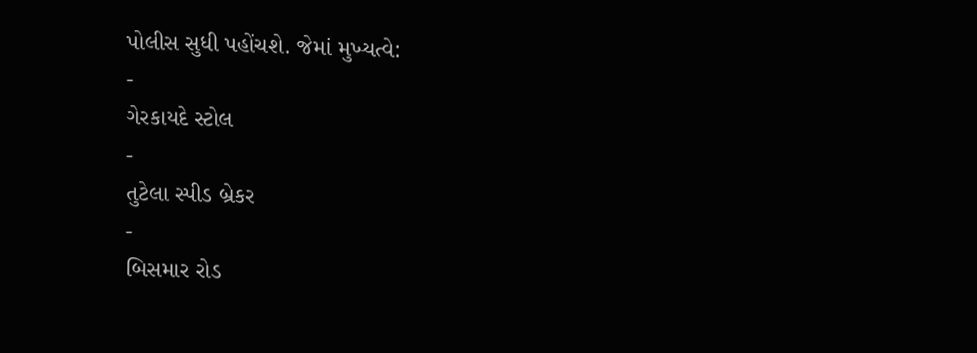પોલીસ સુધી પહોંચશે. જેમાં મુખ્યત્વે:
-
ગેરકાયદે સ્ટોલ
-
તુટેલા સ્પીડ બ્રેકર
-
બિસમાર રોડ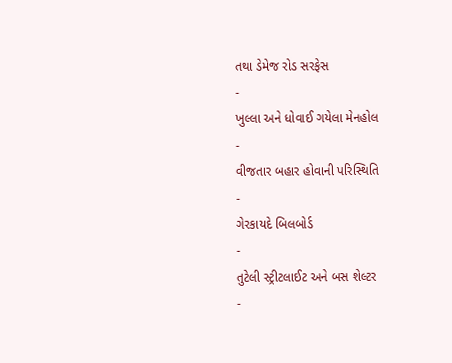તથા ડેમેજ રોડ સરફેસ
-
ખુલ્લા અને ધોવાઈ ગયેલા મેનહોલ
-
વીજતાર બહાર હોવાની પરિસ્થિતિ
-
ગેરકાયદે બિલબોર્ડ
-
તુટેલી સ્ટ્રીટલાઈટ અને બસ શેલ્ટર
-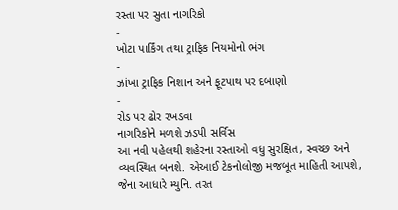રસ્તા પર સુતા નાગરિકો
-
ખોટા પાર્કિંગ તથા ટ્રાફિક નિયમોનો ભંગ
-
ઝાંખા ટ્રાફિક નિશાન અને ફૂટપાથ પર દબાણો
-
રોડ પર ઢોર રખડવા
નાગરિકોને મળશે ઝડપી સર્વિસ
આ નવી પહેલથી શહેરના રસ્તાઓ વધુ સુરક્ષિત, સ્વચ્છ અને વ્યવસ્થિત બનશે. એઆઈ ટેકનોલોજી મજબૂત માહિતી આપશે, જેના આધારે મ્યુનિ. તરત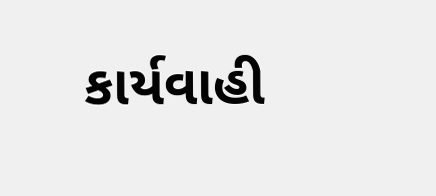કાર્યવાહી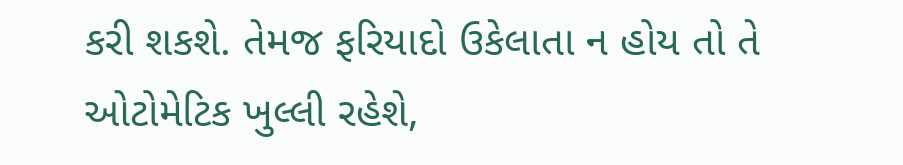કરી શકશે. તેમજ ફરિયાદો ઉકેલાતા ન હોય તો તે ઓટોમેટિક ખુલ્લી રહેશે,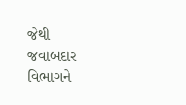જેથી જવાબદાર વિભાગને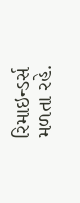રિમાઇન્ડર્સ મળતા રહે.